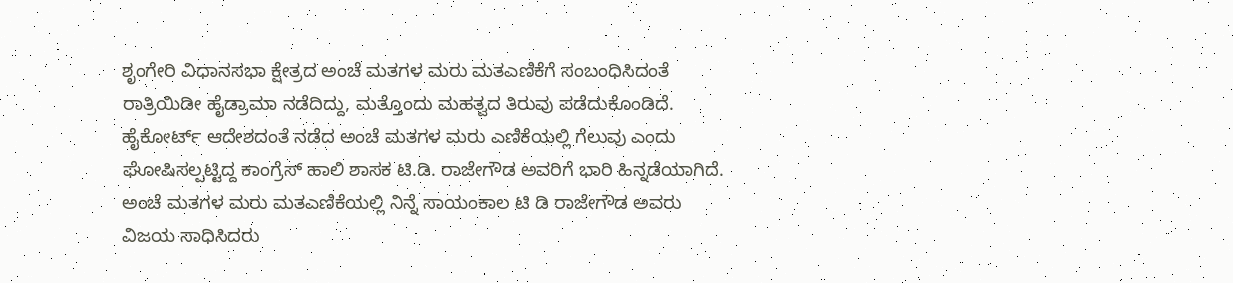ಶೃಂಗೇರಿ ವಿಧಾನಸಭಾ ಕ್ಷೇತ್ರದ ಅಂಚೆ ಮತಗಳ ಮರು ಮತಎಣಿಕೆಗೆ ಸಂಬಂಧಿಸಿದಂತೆ ರಾತ್ರಿಯಿಡೀ ಹೈಡ್ರಾಮಾ ನಡೆದಿದ್ದು, ಮತ್ತೊಂದು ಮಹತ್ವದ ತಿರುವು ಪಡೆದುಕೊಂಡಿದೆ. ಹೈಕೋರ್ಟ್ ಆದೇಶದಂತೆ ನಡೆದ ಅಂಚೆ ಮತಗಳ ಮರು ಎಣಿಕೆಯಲ್ಲಿ ಗೆಲುವು ಎಂದು ಘೋಷಿಸಲ್ಪಟ್ಟಿದ್ದ ಕಾಂಗ್ರೆಸ್ ಹಾಲಿ ಶಾಸಕ ಟಿ.ಡಿ. ರಾಜೇಗೌಡ ಅವರಿಗೆ ಭಾರಿ ಹಿನ್ನಡೆಯಾಗಿದೆ.
ಅಂಚೆ ಮತಗಳ ಮರು ಮತಎಣಿಕೆಯಲ್ಲಿ ನಿನ್ನೆ ಸಾಯಂಕಾಲ ಟಿ ಡಿ ರಾಜೇಗೌಡ ಅವರು ವಿಜಯ ಸಾಧಿಸಿದರು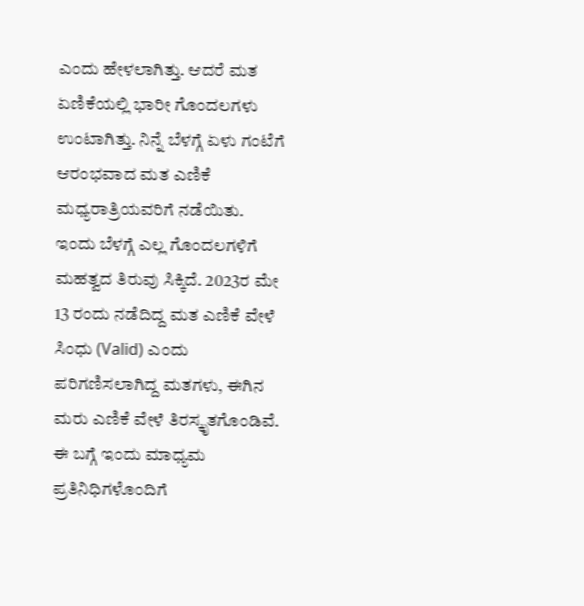ಎಂದು ಹೇಳಲಾಗಿತ್ತು. ಆದರೆ ಮತ ಏಣಿಕೆಯಲ್ಲಿ ಭಾರೀ ಗೊಂದಲಗಳು ಉಂಟಾಗಿತ್ತು. ನಿನ್ನೆ ಬೆಳಗ್ಗೆ ಏಳು ಗಂಟೆಗೆ ಆರಂಭವಾದ ಮತ ಎಣಿಕೆ ಮಧ್ಯರಾತ್ರಿಯವರಿಗೆ ನಡೆಯಿತು.
ಇಂದು ಬೆಳಗ್ಗೆ ಎಲ್ಲ ಗೊಂದಲಗಳಿಗೆ ಮಹತ್ವದ ತಿರುವು ಸಿಕ್ಕಿದೆ. 2023ರ ಮೇ 13 ರಂದು ನಡೆದಿದ್ದ ಮತ ಎಣಿಕೆ ವೇಳೆ ಸಿಂಧು (Valid) ಎಂದು ಪರಿಗಣಿಸಲಾಗಿದ್ದ ಮತಗಳು, ಈಗಿನ ಮರು ಎಣಿಕೆ ವೇಳೆ ತಿರಸ್ಕೃತಗೊಂಡಿವೆ.
ಈ ಬಗ್ಗೆ ಇಂದು ಮಾಧ್ಯಮ ಪ್ರತಿನಿಧಿಗಳೊಂದಿಗೆ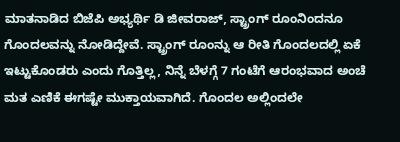ಮಾತನಾಡಿದ ಬಿಜೆಪಿ ಅಭ್ಯರ್ಥಿ ಡಿ ಜೀವರಾಜ್, ಸ್ಟ್ರಾಂಗ್ ರೂಂನಿಂದನೂ ಗೊಂದಲವನ್ನು ನೋಡಿದ್ದೇವೆ. ಸ್ಟ್ರಾಂಗ್ ರೂಂನ್ನು ಆ ರೀತಿ ಗೊಂದಲದಲ್ಲಿ ಏಕೆ ಇಟ್ಟುಕೊಂಡರು ಎಂದು ಗೊತ್ತಿಲ್ಲ, ನಿನ್ನೆ ಬೆಳಗ್ಗೆ 7 ಗಂಟೆಗೆ ಆರಂಭವಾದ ಅಂಚೆ ಮತ ಎಣಿಕೆ ಈಗಷ್ಟೇ ಮುಕ್ತಾಯವಾಗಿದೆ. ಗೊಂದಲ ಅಲ್ಲಿಂದಲೇ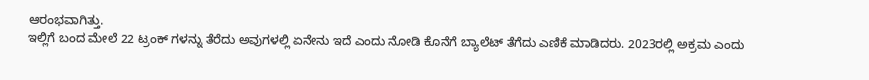ಆರಂಭವಾಗಿತ್ತು.
ಇಲ್ಲಿಗೆ ಬಂದ ಮೇಲೆ 22 ಟ್ರಂಕ್ ಗಳನ್ನು ತೆರೆದು ಅವುಗಳಲ್ಲಿ ಏನೇನು ಇದೆ ಎಂದು ನೋಡಿ ಕೊನೆಗೆ ಬ್ಯಾಲೆಟ್ ತೆಗೆದು ಎಣಿಕೆ ಮಾಡಿದರು. 2023ರಲ್ಲಿ ಅಕ್ರಮ ಎಂದು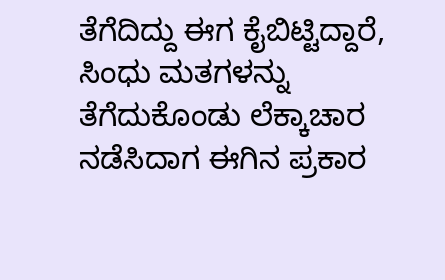ತೆಗೆದಿದ್ದು ಈಗ ಕೈಬಿಟ್ಟಿದ್ದಾರೆ, ಸಿಂಧು ಮತಗಳನ್ನು ತೆಗೆದುಕೊಂಡು ಲೆಕ್ಕಾಚಾರ ನಡೆಸಿದಾಗ ಈಗಿನ ಪ್ರಕಾರ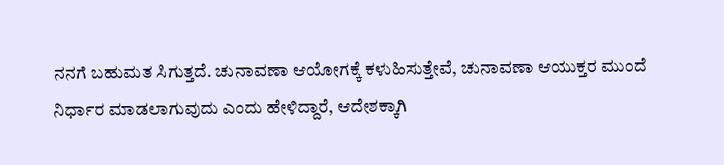ನನಗೆ ಬಹುಮತ ಸಿಗುತ್ತದೆ. ಚುನಾವಣಾ ಆಯೋಗಕ್ಕೆ ಕಳುಹಿಸುತ್ತೇವೆ, ಚುನಾವಣಾ ಆಯುಕ್ತರ ಮುಂದೆ ನಿರ್ಧಾರ ಮಾಡಲಾಗುವುದು ಎಂದು ಹೇಳಿದ್ದಾರೆ, ಆದೇಶಕ್ಕಾಗಿ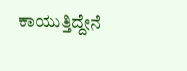ಕಾಯುತ್ತಿದ್ದೇನೆ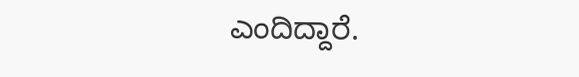ಎಂದಿದ್ದಾರೆ.